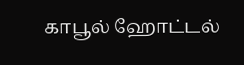காபூல் ஹோட்டல்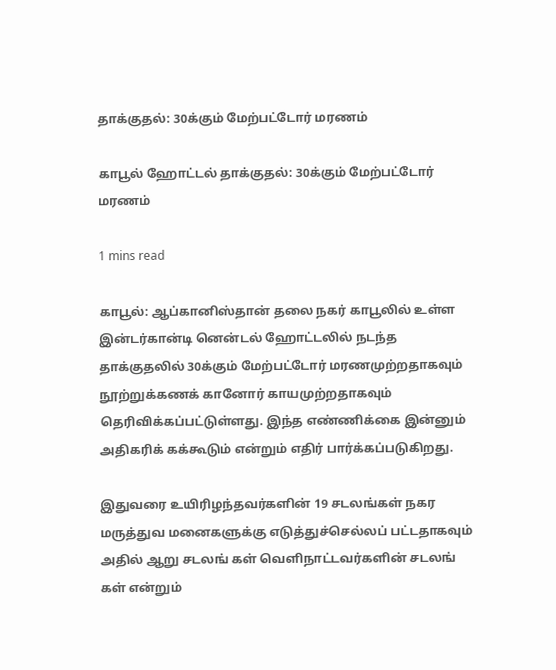தாக்குதல்: 30க்கும் மேற்பட்டோர் மரணம்

காபூல் ஹோட்டல் தாக்குதல்: 30க்கும் மேற்பட்டோர் மரணம்

1 mins read

காபூல்: ஆப்கானிஸ்தான் தலை நகர் காபூலில் உள்ள இன்டர்கான்டி னென்டல் ஹோட்டலில் நடந்த தாக்குதலில் 30க்கும் மேற்பட்டோர் மரணமுற்றதாகவும் நூற்றுக்கணக் கானோர் காயமுற்றதாகவும் தெரிவிக்கப்பட்டுள்ளது. இந்த எண்ணிக்கை இன்னும் அதிகரிக் கக்கூடும் என்றும் எதிர் பார்க்கப்படுகிறது.

இதுவரை உயிரிழந்தவர்களின் 19 சடலங்கள் நகர மருத்துவ மனைகளுக்கு எடுத்துச்செல்லப் பட்டதாகவும் அதில் ஆறு சடலங் கள் வெளிநாட்டவர்களின் சடலங் கள் என்றும்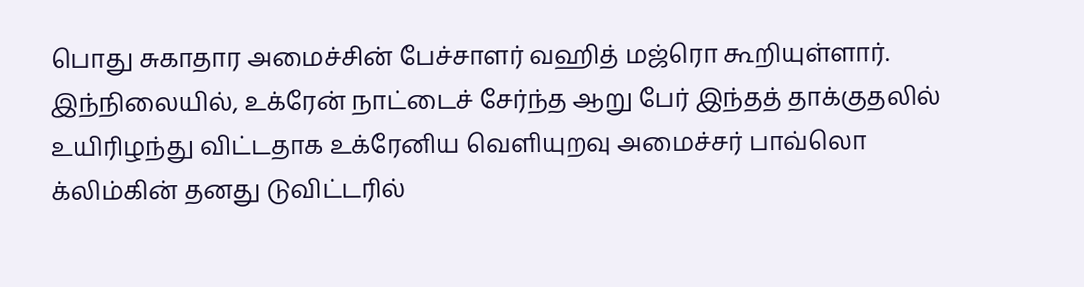பொது சுகாதார அமைச்சின் பேச்சாளர் வஹித் மஜ்ரொ கூறியுள்ளார். இந்நிலையில், உக்ரேன் நாட்டைச் சேர்ந்த ஆறு பேர் இந்தத் தாக்குதலில் உயிரிழந்து விட்டதாக உக்ரேனிய வெளியுறவு அமைச்சர் பாவ்லொ க்லிம்கின் தனது டுவிட்டரில்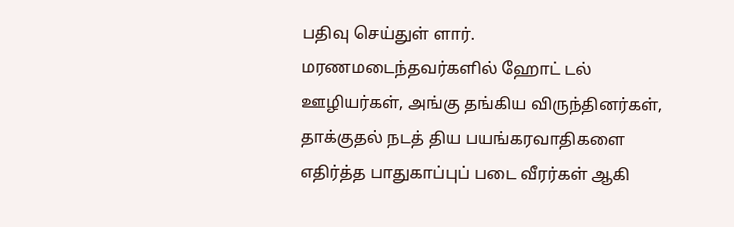பதிவு செய்துள் ளார். மரணமடைந்தவர்களில் ஹோட் டல் ஊழியர்கள், அங்கு தங்கிய விருந்தினர்கள், தாக்குதல் நடத் திய பயங்கரவாதிகளை எதிர்த்த பாதுகாப்புப் படை வீரர்கள் ஆகி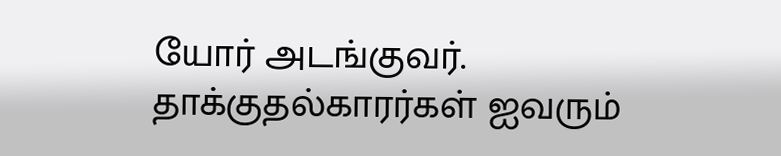யோர் அடங்குவர். தாக்குதல்காரர்கள் ஐவரும்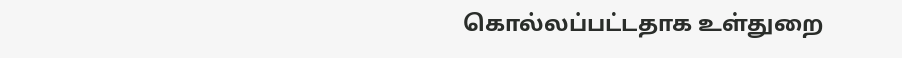கொல்லப்பட்டதாக உள்துறை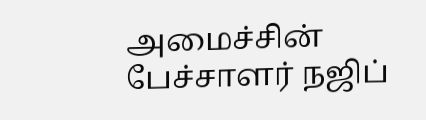அமைச்சின் பேச்சாளர் நஜிப்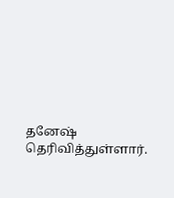தனேஷ் தெரிவித்துள்ளார்.